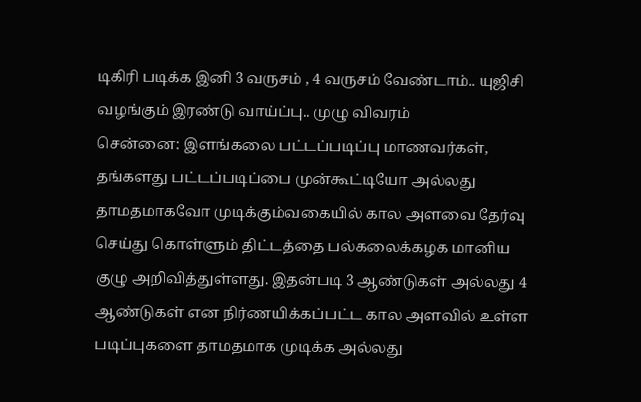டிகிரி படிக்க இனி 3 வருசம் , 4 வருசம் வேண்டாம்.. யுஜிசி வழங்கும் இரண்டு வாய்ப்பு.. முழு விவரம்
சென்னை: இளங்கலை பட்டப்படிப்பு மாணவர்கள், தங்களது பட்டப்படிப்பை முன்கூட்டியோ அல்லது தாமதமாகவோ முடிக்கும்வகையில் கால அளவை தேர்வு செய்து கொள்ளும் திட்டத்தை பல்கலைக்கழக மானிய குழு அறிவித்துள்ளது. இதன்படி 3 ஆண்டுகள் அல்லது 4 ஆண்டுகள் என நிர்ணயிக்கப்பட்ட கால அளவில் உள்ள படிப்புகளை தாமதமாக முடிக்க அல்லது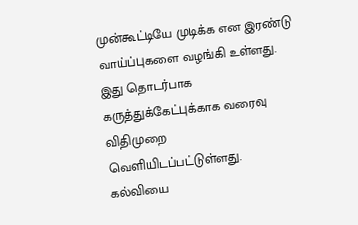முன்கூட்டியே முடிக்க என இரண்டு வாய்ப்புகளை வழங்கி உள்ளது. இது தொடர்பாக கருத்துக்கேட்புக்காக வரைவு விதிமுறை வெளியிடப்பட்டுள்ளது.
கல்வியை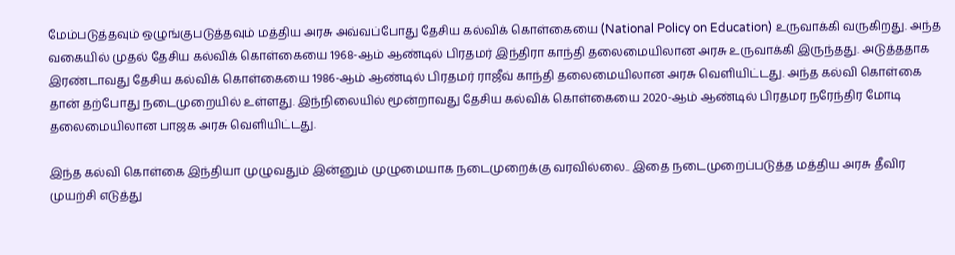மேம்படுத்தவும் ஒழுங்குபடுத்தவும் மத்திய அரசு அவ்வப்போது தேசிய கல்விக் கொள்கையை (National Policy on Education) உருவாக்கி வருகிறது. அந்த வகையில் முதல் தேசிய கல்விக் கொள்கையை 1968-ஆம் ஆண்டில் பிரதமர் இந்திரா காந்தி தலைமையிலான அரசு உருவாக்கி இருந்தது. அடுத்ததாக இரண்டாவது தேசிய கல்விக் கொள்கையை 1986-ஆம் ஆண்டில் பிரதமர் ராஜீவ் காந்தி தலைமையிலான அரசு வெளியிட்டது. அந்த கல்வி கொள்கை தான் தற்போது நடைமுறையில் உள்ளது. இந்நிலையில் மூன்றாவது தேசிய கல்விக் கொள்கையை 2020-ஆம் ஆண்டில் பிரதமர நரேந்திர மோடி தலைமையிலான பாஜக அரசு வெளியிட்டது.

இந்த கல்வி கொள்கை இந்தியா முழுவதும் இன்னும் முழுமையாக நடைமுறைக்கு வரவில்லை.. இதை நடைமுறைப்படுத்த மத்திய அரசு தீவிர முயற்சி எடுத்து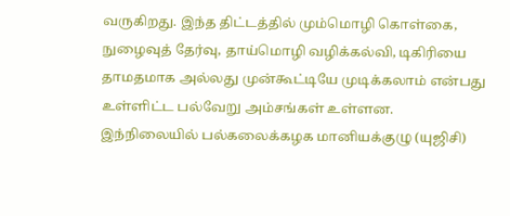வருகிறது. இந்த திட்டத்தில் மும்மொழி கொள்கை, நுழைவுத் தேர்வு, தாய்மொழி வழிக்கல்வி, டிகிரியை தாமதமாக அல்லது முன்கூட்டியே முடிக்கலாம் என்பது உள்ளிட்ட பல்வேறு அம்சங்கள் உள்ளன.
இந்நிலையில் பல்கலைக்கழக மானியக்குழு (யுஜிசி)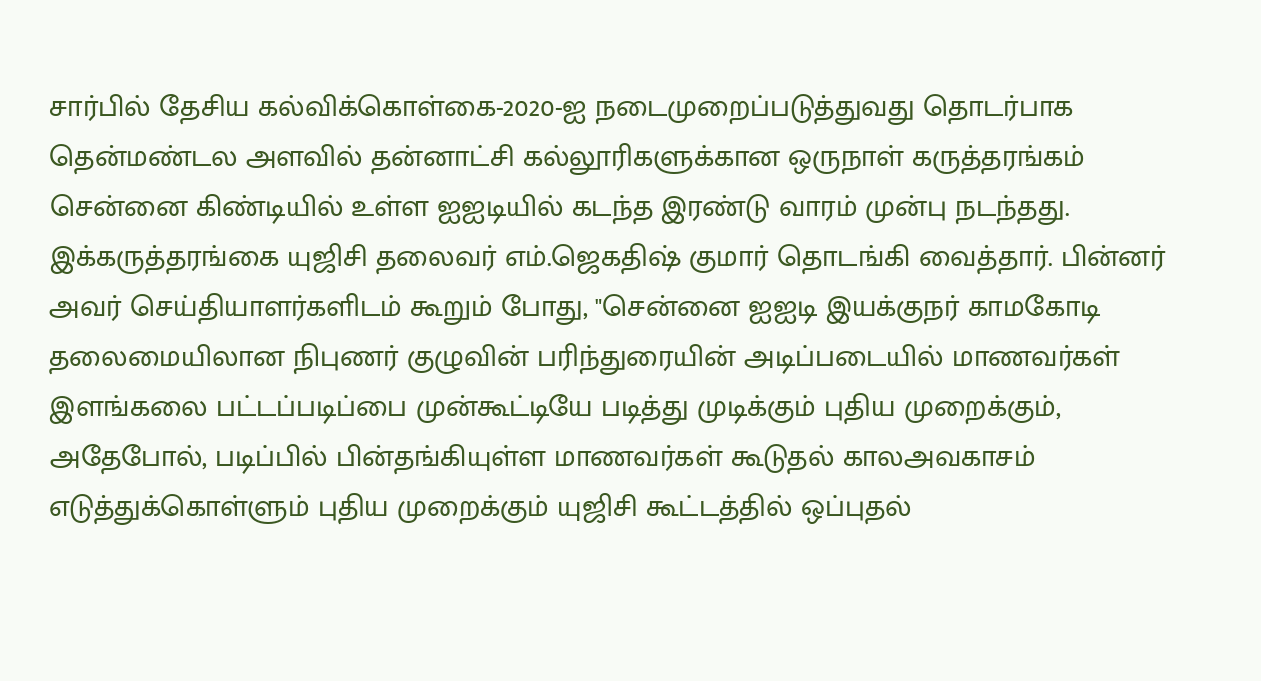சார்பில் தேசிய கல்விக்கொள்கை-2020-ஐ நடைமுறைப்படுத்துவது தொடர்பாக தென்மண்டல அளவில் தன்னாட்சி கல்லூரிகளுக்கான ஒருநாள் கருத்தரங்கம் சென்னை கிண்டியில் உள்ள ஐஐடியில் கடந்த இரண்டு வாரம் முன்பு நடந்தது.
இக்கருத்தரங்கை யுஜிசி தலைவர் எம்.ஜெகதிஷ் குமார் தொடங்கி வைத்தார். பின்னர் அவர் செய்தியாளர்களிடம் கூறும் போது, "சென்னை ஐஐடி இயக்குநர் காமகோடி தலைமையிலான நிபுணர் குழுவின் பரிந்துரையின் அடிப்படையில் மாணவர்கள் இளங்கலை பட்டப்படிப்பை முன்கூட்டியே படித்து முடிக்கும் புதிய முறைக்கும், அதேபோல், படிப்பில் பின்தங்கியுள்ள மாணவர்கள் கூடுதல் காலஅவகாசம் எடுத்துக்கொள்ளும் புதிய முறைக்கும் யுஜிசி கூட்டத்தில் ஒப்புதல்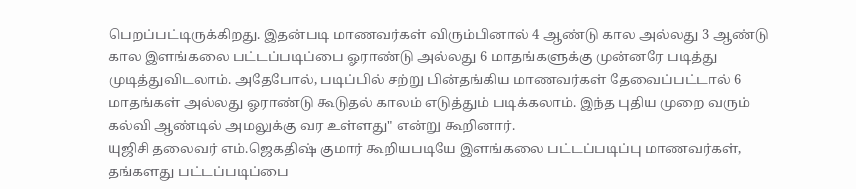பெறப்பட்டிருக்கிறது. இதன்படி மாணவர்கள் விரும்பினால் 4 ஆண்டு கால அல்லது 3 ஆண்டு கால இளங்கலை பட்டப்படிப்பை ஓராண்டு அல்லது 6 மாதங்களுக்கு முன்னரே படித்து முடித்துவிடலாம். அதேபோல், படிப்பில் சற்று பின்தங்கிய மாணவர்கள் தேவைப்பட்டால் 6 மாதங்கள் அல்லது ஓராண்டு கூடுதல் காலம் எடுத்தும் படிக்கலாம். இந்த புதிய முறை வரும் கல்வி ஆண்டில் அமலுக்கு வர உள்ளது" என்று கூறினார்.
யுஜிசி தலைவர் எம்.ஜெகதிஷ் குமார் கூறியபடியே இளங்கலை பட்டப்படிப்பு மாணவர்கள், தங்களது பட்டப்படிப்பை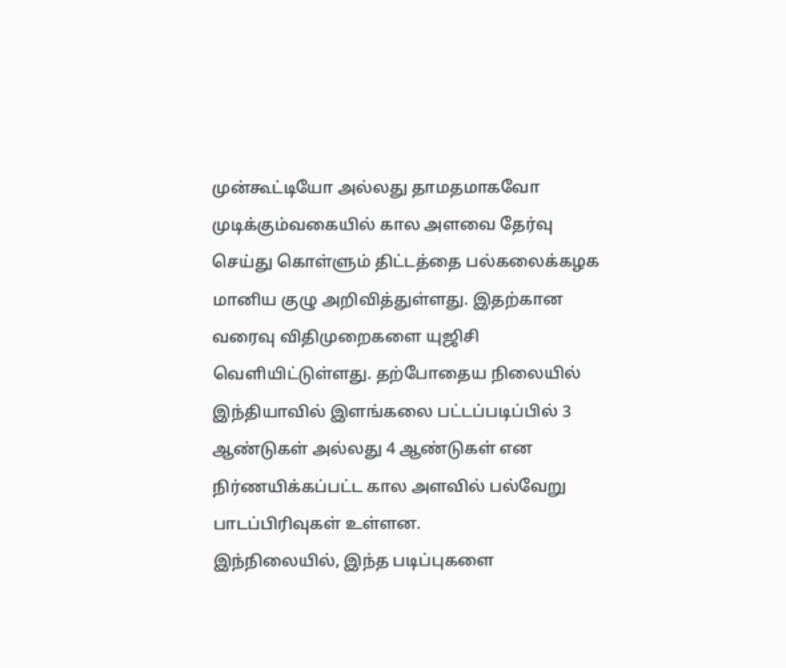முன்கூட்டியோ அல்லது தாமதமாகவோ முடிக்கும்வகையில் கால அளவை தேர்வு செய்து கொள்ளும் திட்டத்தை பல்கலைக்கழக மானிய குழு அறிவித்துள்ளது. இதற்கான வரைவு விதிமுறைகளை யுஜிசி வெளியிட்டுள்ளது. தற்போதைய நிலையில் இந்தியாவில் இளங்கலை பட்டப்படிப்பில் 3 ஆண்டுகள் அல்லது 4 ஆண்டுகள் என நிர்ணயிக்கப்பட்ட கால அளவில் பல்வேறு பாடப்பிரிவுகள் உள்ளன.
இந்நிலையில், இந்த படிப்புகளை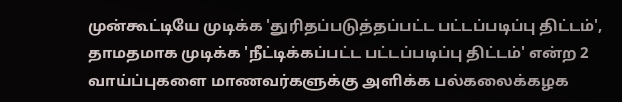முன்கூட்டியே முடிக்க 'துரிதப்படுத்தப்பட்ட பட்டப்படிப்பு திட்டம்', தாமதமாக முடிக்க 'நீட்டிக்கப்பட்ட பட்டப்படிப்பு திட்டம்' என்ற 2 வாய்ப்புகளை மாணவர்களுக்கு அளிக்க பல்கலைக்கழக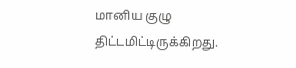மானிய குழு திட்டமிட்டிருக்கிறது.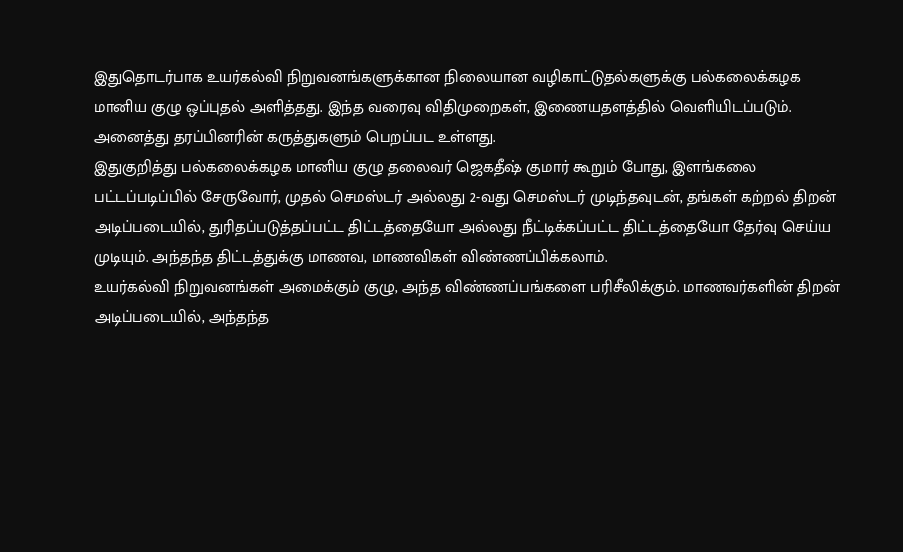இதுதொடர்பாக உயர்கல்வி நிறுவனங்களுக்கான நிலையான வழிகாட்டுதல்களுக்கு பல்கலைக்கழக மானிய குழு ஒப்புதல் அளித்தது. இந்த வரைவு விதிமுறைகள், இணையதளத்தில் வெளியிடப்படும். அனைத்து தரப்பினரின் கருத்துகளும் பெறப்பட உள்ளது.
இதுகுறித்து பல்கலைக்கழக மானிய குழு தலைவர் ஜெகதீஷ் குமார் கூறும் போது, இளங்கலை பட்டப்படிப்பில் சேருவோர், முதல் செமஸ்டர் அல்லது 2-வது செமஸ்டர் முடிந்தவுடன், தங்கள் கற்றல் திறன் அடிப்படையில், துரிதப்படுத்தப்பட்ட திட்டத்தையோ அல்லது நீட்டிக்கப்பட்ட திட்டத்தையோ தேர்வு செய்ய முடியும். அந்தந்த திட்டத்துக்கு மாணவ, மாணவிகள் விண்ணப்பிக்கலாம்.
உயர்கல்வி நிறுவனங்கள் அமைக்கும் குழு, அந்த விண்ணப்பங்களை பரிசீலிக்கும். மாணவர்களின் திறன் அடிப்படையில், அந்தந்த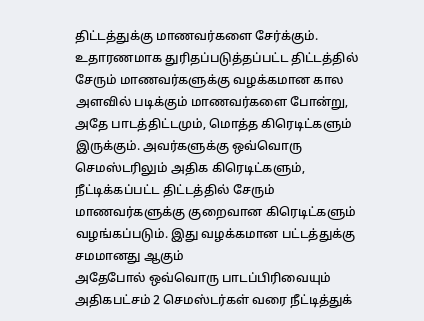திட்டத்துக்கு மாணவர்களை சேர்க்கும். உதாரணமாக துரிதப்படுத்தப்பட்ட திட்டத்தில் சேரும் மாணவர்களுக்கு வழக்கமான கால அளவில் படிக்கும் மாணவர்களை போன்று, அதே பாடத்திட்டமும், மொத்த கிரெடிட்களும் இருக்கும். அவர்களுக்கு ஒவ்வொரு செமஸ்டரிலும் அதிக கிரெடிட்களும், நீட்டிக்கப்பட்ட திட்டத்தில் சேரும் மாணவர்களுக்கு குறைவான கிரெடிட்களும் வழங்கப்படும். இது வழக்கமான பட்டத்துக்கு சமமானது ஆகும்
அதேபோல் ஒவ்வொரு பாடப்பிரிவையும் அதிகபட்சம் 2 செமஸ்டர்கள் வரை நீட்டித்துக்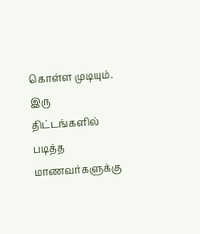கொள்ள முடியும். இரு திட்டங்களில் படித்த மாணவர்களுக்கு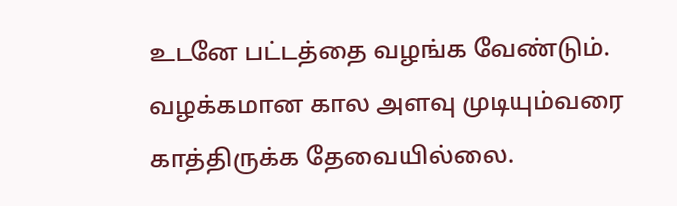உடனே பட்டத்தை வழங்க வேண்டும். வழக்கமான கால அளவு முடியும்வரை காத்திருக்க தேவையில்லை.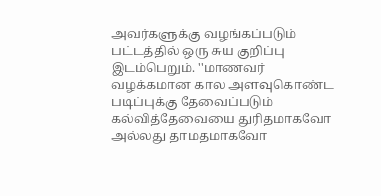அவர்களுக்கு வழங்கப்படும் பட்டத்தில் ஒரு சுய குறிப்பு இடம்பெறும். ''மாணவர் வழக்கமான கால அளவுகொண்ட படிப்புக்கு தேவைப்படும் கல்வித்தேவையை துரிதமாகவோ அல்லது தாமதமாகவோ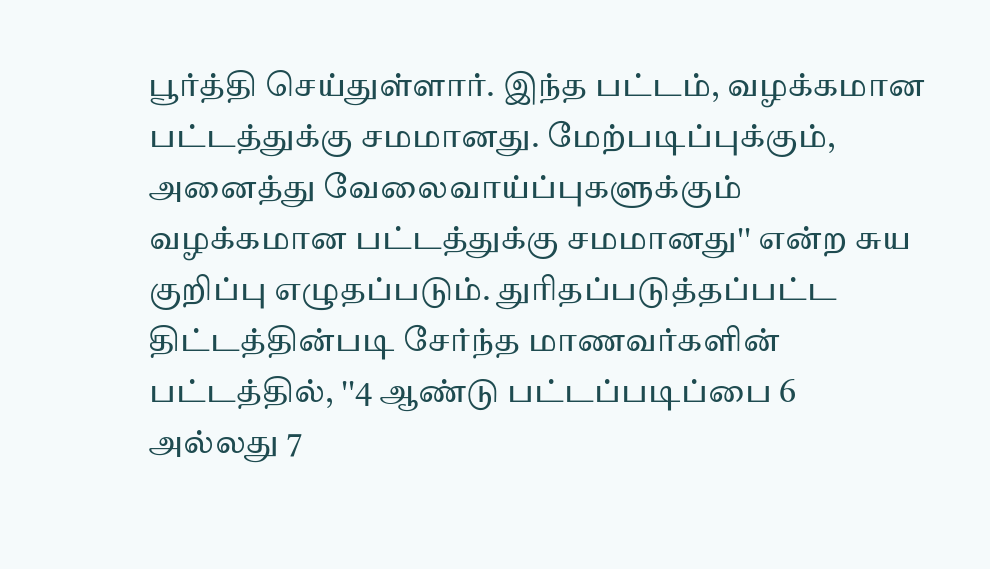பூர்த்தி செய்துள்ளார். இந்த பட்டம், வழக்கமான பட்டத்துக்கு சமமானது. மேற்படிப்புக்கும், அனைத்து வேலைவாய்ப்புகளுக்கும் வழக்கமான பட்டத்துக்கு சமமானது'' என்ற சுய குறிப்பு எழுதப்படும். துரிதப்படுத்தப்பட்ட திட்டத்தின்படி சேர்ந்த மாணவர்களின் பட்டத்தில், ''4 ஆண்டு பட்டப்படிப்பை 6 அல்லது 7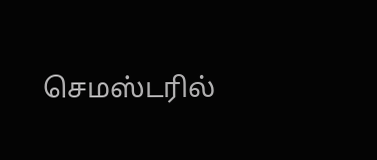செமஸ்டரில்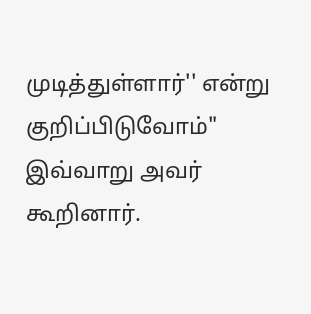முடித்துள்ளார்'' என்று குறிப்பிடுவோம்" இவ்வாறு அவர் கூறினார்.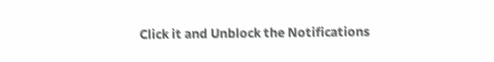Click it and Unblock the Notifications